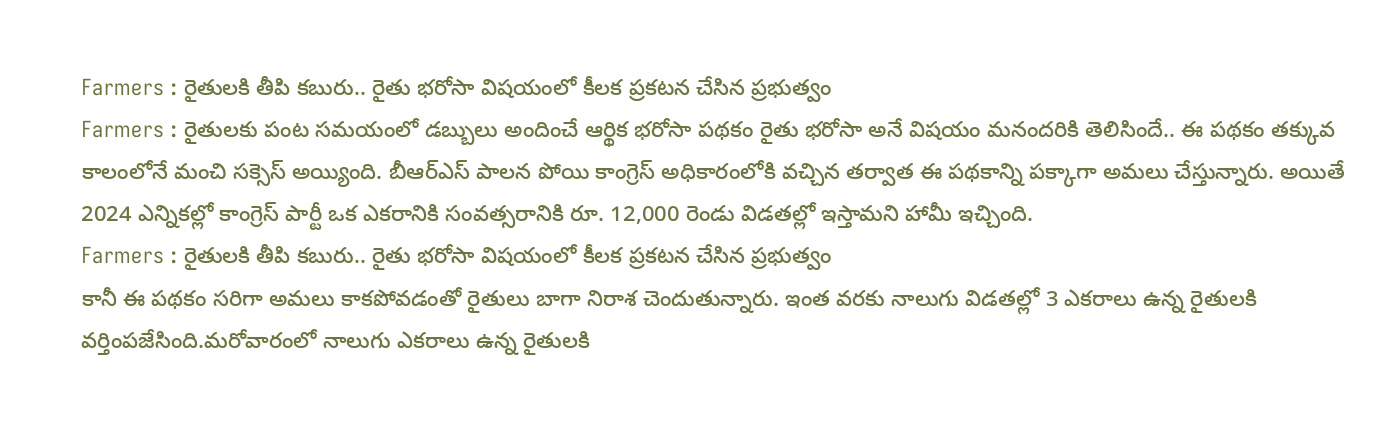Farmers : రైతులకి తీపి కబురు.. రైతు భరోసా విషయంలో కీలక ప్రకటన చేసిన ప్రభుత్వం
Farmers : రైతులకు పంట సమయంలో డబ్బులు అందించే ఆర్థిక భరోసా పథకం రైతు భరోసా అనే విషయం మనందరికి తెలిసిందే.. ఈ పథకం తక్కువ కాలంలోనే మంచి సక్సెస్ అయ్యింది. బీఆర్ఎస్ పాలన పోయి కాంగ్రెస్ అధికారంలోకి వచ్చిన తర్వాత ఈ పథకాన్ని పక్కాగా అమలు చేస్తున్నారు. అయితే 2024 ఎన్నికల్లో కాంగ్రెస్ పార్టీ ఒక ఎకరానికి సంవత్సరానికి రూ. 12,000 రెండు విడతల్లో ఇస్తామని హామీ ఇచ్చింది.
Farmers : రైతులకి తీపి కబురు.. రైతు భరోసా విషయంలో కీలక ప్రకటన చేసిన ప్రభుత్వం
కానీ ఈ పథకం సరిగా అమలు కాకపోవడంతో రైతులు బాగా నిరాశ చెందుతున్నారు. ఇంత వరకు నాలుగు విడతల్లో 3 ఎకరాలు ఉన్న రైతులకి వర్తింపజేసింది.మరోవారంలో నాలుగు ఎకరాలు ఉన్న రైతులకి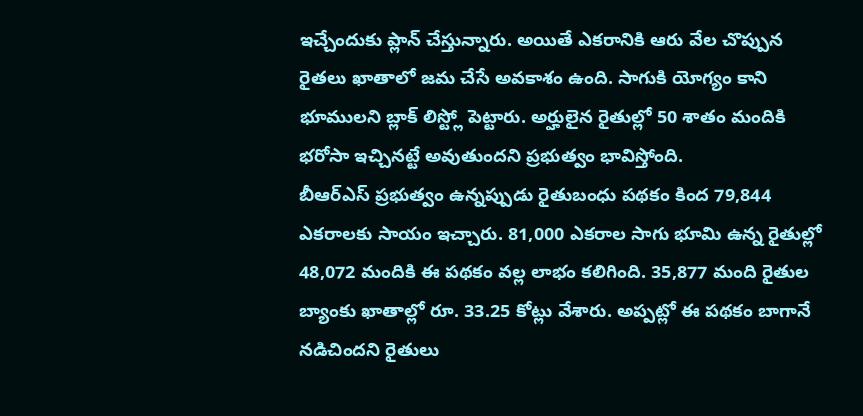ఇచ్చేందుకు ప్లాన్ చేస్తున్నారు. అయితే ఎకరానికి ఆరు వేల చొప్పున రైతలు ఖాతాలో జమ చేసే అవకాశం ఉంది. సాగుకి యోగ్యం కాని భూములని బ్లాక్ లిస్ట్లో పెట్టారు. అర్హులైన రైతుల్లో 50 శాతం మందికి భరోసా ఇచ్చినట్టే అవుతుందని ప్రభుత్వం భావిస్తోంది.
బీఆర్ఎస్ ప్రభుత్వం ఉన్నప్పుడు రైతుబంధు పథకం కింద 79,844 ఎకరాలకు సాయం ఇచ్చారు. 81,000 ఎకరాల సాగు భూమి ఉన్న రైతుల్లో 48,072 మందికి ఈ పథకం వల్ల లాభం కలిగింది. 35,877 మంది రైతుల బ్యాంకు ఖాతాల్లో రూ. 33.25 కోట్లు వేశారు. అప్పట్లో ఈ పథకం బాగానే నడిచిందని రైతులు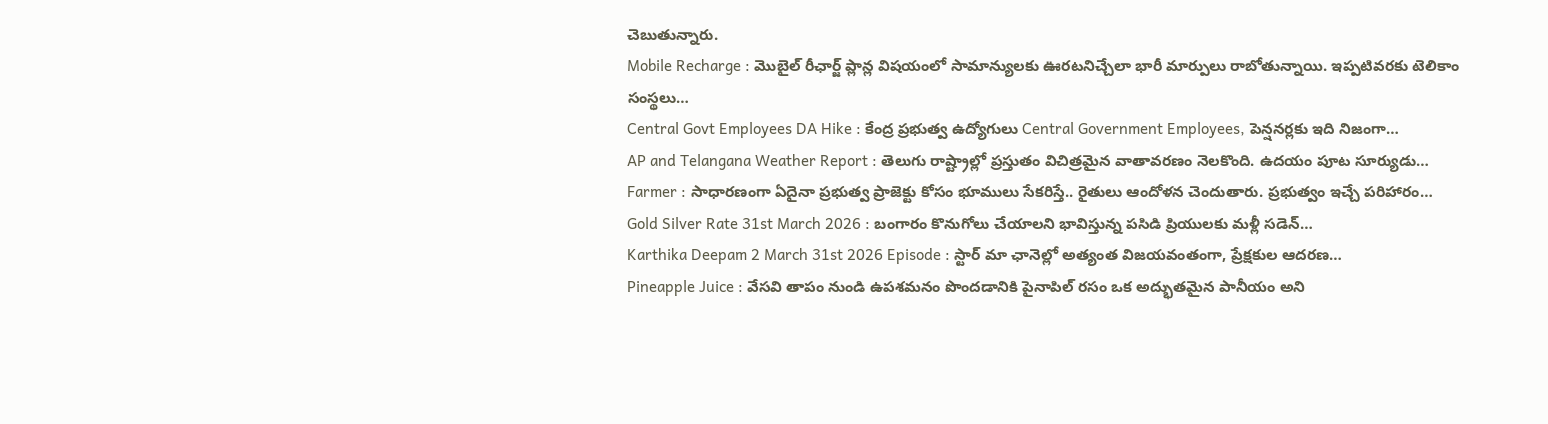చెబుతున్నారు.
Mobile Recharge : మొబైల్ రీఛార్జ్ ప్లాన్ల విషయంలో సామాన్యులకు ఊరటనిచ్చేలా భారీ మార్పులు రాబోతున్నాయి. ఇప్పటివరకు టెలికాం సంస్థలు…
Central Govt Employees DA Hike : కేంద్ర ప్రభుత్వ ఉద్యోగులు Central Government Employees, పెన్షనర్లకు ఇది నిజంగా…
AP and Telangana Weather Report : తెలుగు రాష్ట్రాల్లో ప్రస్తుతం విచిత్రమైన వాతావరణం నెలకొంది. ఉదయం పూట సూర్యుడు…
Farmer : సాధారణంగా ఏదైనా ప్రభుత్వ ప్రాజెక్టు కోసం భూములు సేకరిస్తే.. రైతులు ఆందోళన చెందుతారు. ప్రభుత్వం ఇచ్చే పరిహారం…
Gold Silver Rate 31st March 2026 : బంగారం కొనుగోలు చేయాలని భావిస్తున్న పసిడి ప్రియులకు మళ్లీ సడెన్…
Karthika Deepam 2 March 31st 2026 Episode : స్టార్ మా ఛానెల్లో అత్యంత విజయవంతంగా, ప్రేక్షకుల ఆదరణ…
Pineapple Juice : వేసవి తాపం నుండి ఉపశమనం పొందడానికి పైనాపిల్ రసం ఒక అద్భుతమైన పానీయం అని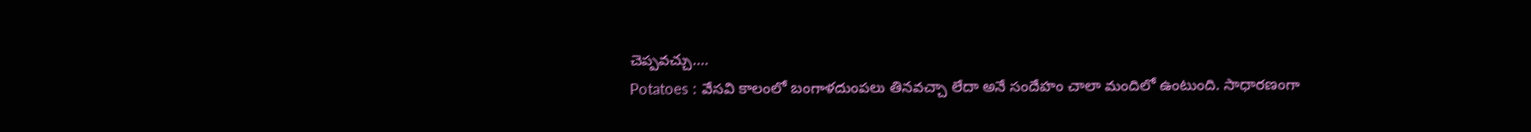చెప్పవచ్చు.…
Potatoes : వేసవి కాలంలో బంగాళదుంపలు తినవచ్చా లేదా అనే సందేహం చాలా మందిలో ఉంటుంది. సాధారణంగా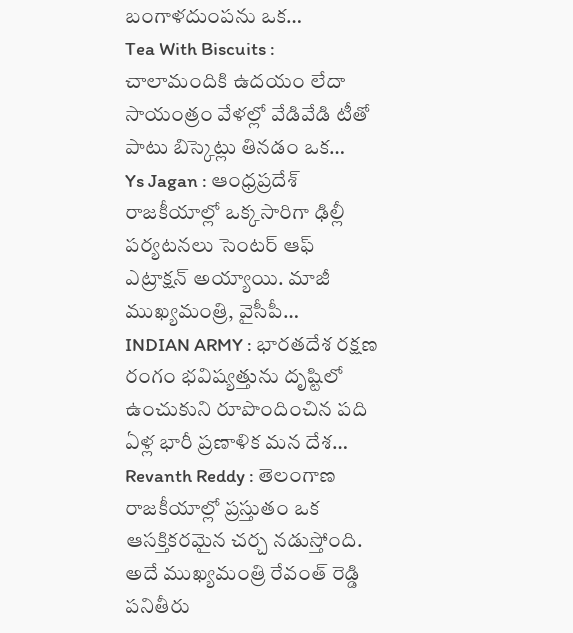బంగాళదుంపను ఒక…
Tea With Biscuits : చాలామందికి ఉదయం లేదా సాయంత్రం వేళల్లో వేడివేడి టీతో పాటు బిస్కెట్లు తినడం ఒక…
Ys Jagan : ఆంధ్రప్రదేశ్ రాజకీయాల్లో ఒక్కసారిగా ఢిల్లీ పర్యటనలు సెంటర్ ఆఫ్ ఎట్రాక్షన్ అయ్యాయి. మాజీ ముఖ్యమంత్రి, వైసీపీ…
INDIAN ARMY : భారతదేశ రక్షణ రంగం భవిష్యత్తును దృష్టిలో ఉంచుకుని రూపొందించిన పది ఏళ్ల భారీ ప్రణాళిక మన దేశ…
Revanth Reddy : తెలంగాణ రాజకీయాల్లో ప్రస్తుతం ఒక ఆసక్తికరమైన చర్చ నడుస్తోంది. అదే ముఖ్యమంత్రి రేవంత్ రెడ్డి పనితీరు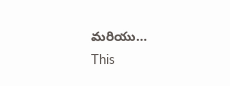మరియు…
This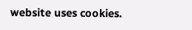website uses cookies.